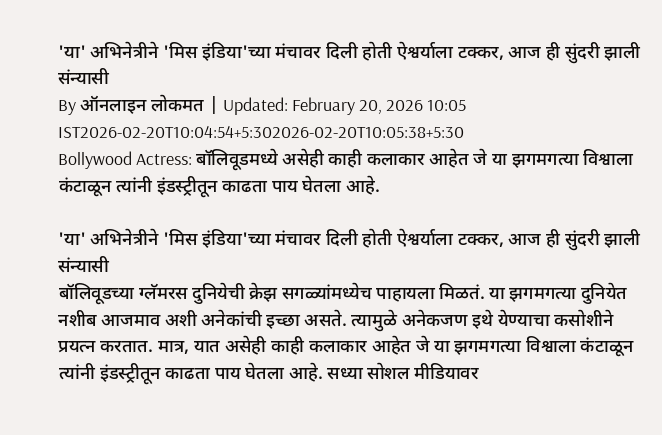'या' अभिनेत्रीने 'मिस इंडिया'च्या मंचावर दिली होती ऐश्वर्याला टक्कर, आज ही सुंदरी झाली संन्यासी
By ऑनलाइन लोकमत | Updated: February 20, 2026 10:05 IST2026-02-20T10:04:54+5:302026-02-20T10:05:38+5:30
Bollywood Actress: बॉलिवूडमध्ये असेही काही कलाकार आहेत जे या झगमगत्या विश्वाला कंटाळून त्यांनी इंडस्ट्रीतून काढता पाय घेतला आहे.

'या' अभिनेत्रीने 'मिस इंडिया'च्या मंचावर दिली होती ऐश्वर्याला टक्कर, आज ही सुंदरी झाली संन्यासी
बॉलिवूडच्या ग्लॅमरस दुनियेची क्रेझ सगळ्यांमध्येच पाहायला मिळतं. या झगमगत्या दुनियेत नशीब आजमाव अशी अनेकांची इच्छा असते. त्यामुळे अनेकजण इथे येण्याचा कसोशीने प्रयत्न करतात. मात्र, यात असेही काही कलाकार आहेत जे या झगमगत्या विश्वाला कंटाळून त्यांनी इंडस्ट्रीतून काढता पाय घेतला आहे. सध्या सोशल मीडियावर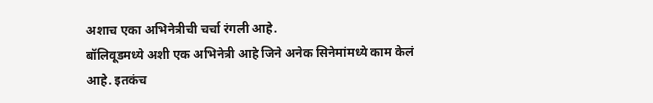अशाच एका अभिनेत्रीची चर्चा रंगली आहे.
बॉलिवूडमध्ये अशी एक अभिनेत्री आहे जिने अनेक सिनेमांमध्ये काम केलं आहे. इतकंच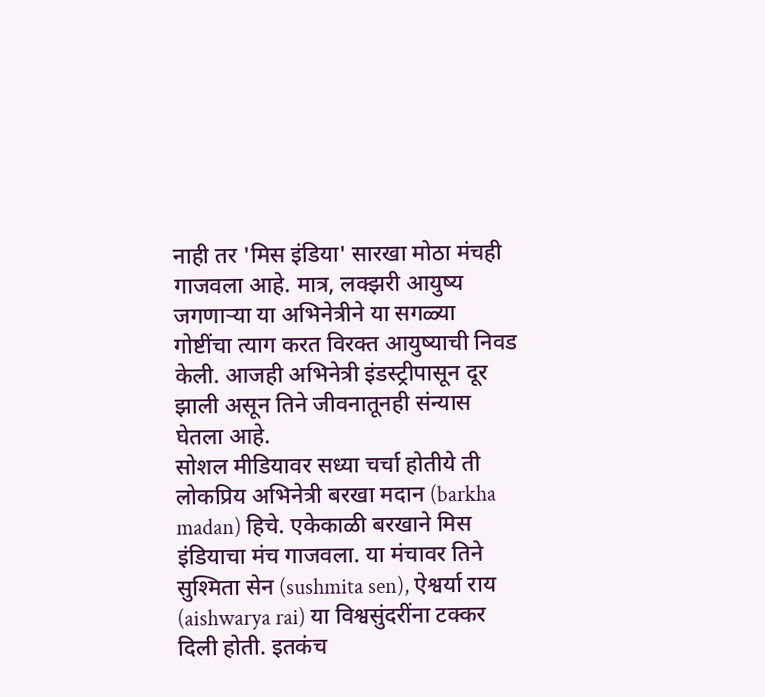नाही तर 'मिस इंडिया' सारखा मोठा मंचही गाजवला आहे. मात्र, लक्झरी आयुष्य जगणाऱ्या या अभिनेत्रीने या सगळ्या गोष्टींचा त्याग करत विरक्त आयुष्याची निवड केली. आजही अभिनेत्री इंडस्ट्रीपासून दूर झाली असून तिने जीवनातूनही संन्यास घेतला आहे.
सोशल मीडियावर सध्या चर्चा होतीये ती लोकप्रिय अभिनेत्री बरखा मदान (barkha madan) हिचे. एकेकाळी बरखाने मिस इंडियाचा मंच गाजवला. या मंचावर तिने सुश्मिता सेन (sushmita sen), ऐश्वर्या राय (aishwarya rai) या विश्वसुंदरींना टक्कर दिली होती. इतकंच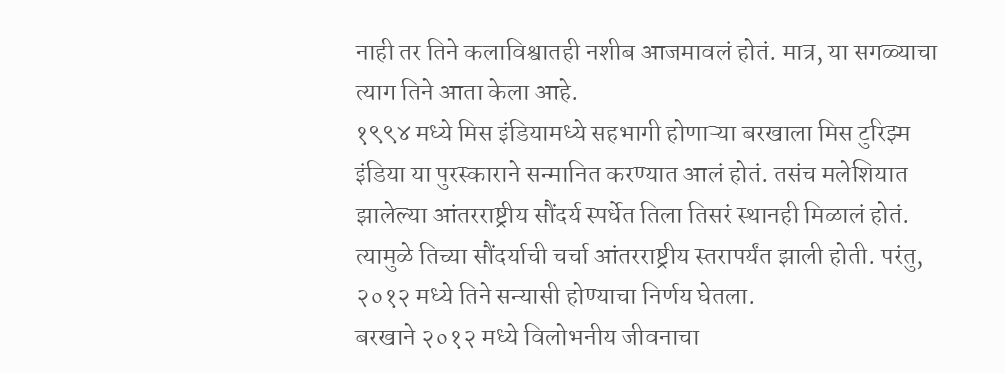नाही तर तिने कलाविश्वातही नशीब आजमावलं होतं. मात्र, या सगळ्याचा त्याग तिने आता केला आहे.
१९९४ मध्ये मिस इंडियामध्ये सहभागी होणाऱ्या बरखाला मिस टुरिझ्म इंडिया या पुरस्काराने सन्मानित करण्यात आलं होतं. तसंच मलेशियात झालेल्या आंतरराष्ट्रीय सौंदर्य स्पर्धेत तिला तिसरं स्थानही मिळालं होतं. त्यामुळे तिच्या सौंदर्याची चर्चा आंतरराष्ट्रीय स्तरापर्यंत झाली होती. परंतु, २०१२ मध्ये तिने सन्यासी होण्याचा निर्णय घेतला.
बरखाने २०१२ मध्ये विलोभनीय जीवनाचा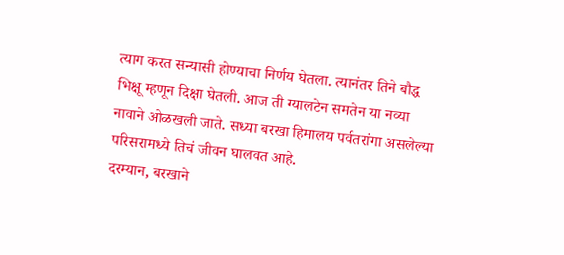त्याग करत सन्यासी होण्याचा निर्णय घेतला. त्यानंतर तिने बौद्ध भिक्षू म्हणून दिक्षा घेतली. आज ती ग्यालटेन समतेन या नव्या नावाने ओळखली जाते. सध्या बरखा हिमालय पर्वतरांगा असलेल्या परिसरामध्ये तिचं जीवन घालवत आहे.
दरम्यान, बरखाने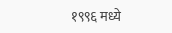१९९६ मध्ये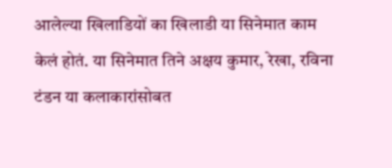आलेल्या खिलाडियों का खिलाडी या सिनेमात काम केलं होतं. या सिनेमात तिने अक्षय कुमार, रेखा, रविना टंडन या कलाकारांसोबत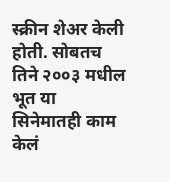स्क्रीन शेअर केली होती. सोबतच तिने २००३ मधील भूत या सिनेमातही काम केलं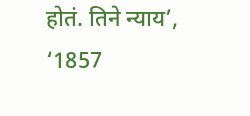होतं. तिने न्याय’, ‘1857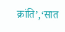क्रांति’,‘सात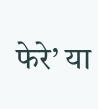फेरे’ या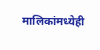मालिकांमध्येही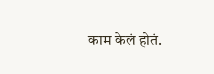काम केलं होतं.